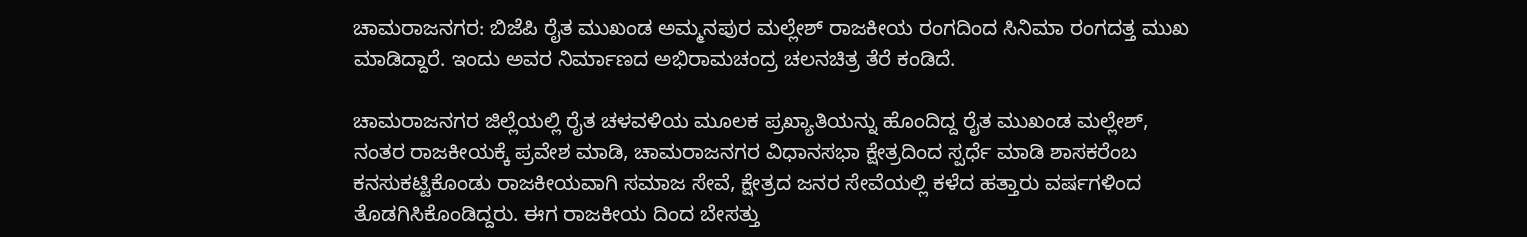ಚಾಮರಾಜನಗರ: ಬಿಜೆಪಿ ರೈತ ಮುಖಂಡ ಅಮ್ಮನಪುರ ಮಲ್ಲೇಶ್ ರಾಜಕೀಯ ರಂಗದಿಂದ ಸಿನಿಮಾ ರಂಗದತ್ತ ಮುಖ ಮಾಡಿದ್ದಾರೆ. ಇಂದು ಅವರ ನಿರ್ಮಾಣದ ಅಭಿರಾಮಚಂದ್ರ ಚಲನಚಿತ್ರ ತೆರೆ ಕಂಡಿದೆ.

ಚಾಮರಾಜನಗರ ಜಿಲ್ಲೆಯಲ್ಲಿ ರೈತ ಚಳವಳಿಯ ಮೂಲಕ ಪ್ರಖ್ಯಾತಿಯನ್ನು ಹೊಂದಿದ್ದ ರೈತ ಮುಖಂಡ ಮಲ್ಲೇಶ್, ನಂತರ ರಾಜಕೀಯಕ್ಕೆ ಪ್ರವೇಶ ಮಾಡಿ, ಚಾಮರಾಜನಗರ ವಿಧಾನಸಭಾ ಕ್ಷೇತ್ರದಿಂದ ಸ್ಪರ್ಧೆ ಮಾಡಿ ಶಾಸಕರೆಂಬ ಕನಸುಕಟ್ಟಿಕೊಂಡು ರಾಜಕೀಯವಾಗಿ ಸಮಾಜ ಸೇವೆ, ಕ್ಷೇತ್ರದ ಜನರ ಸೇವೆಯಲ್ಲಿ ಕಳೆದ ಹತ್ತಾರು ವರ್ಷಗಳಿಂದ ತೊಡಗಿಸಿಕೊಂಡಿದ್ದರು. ಈಗ ರಾಜಕೀಯ ದಿಂದ ಬೇಸತ್ತು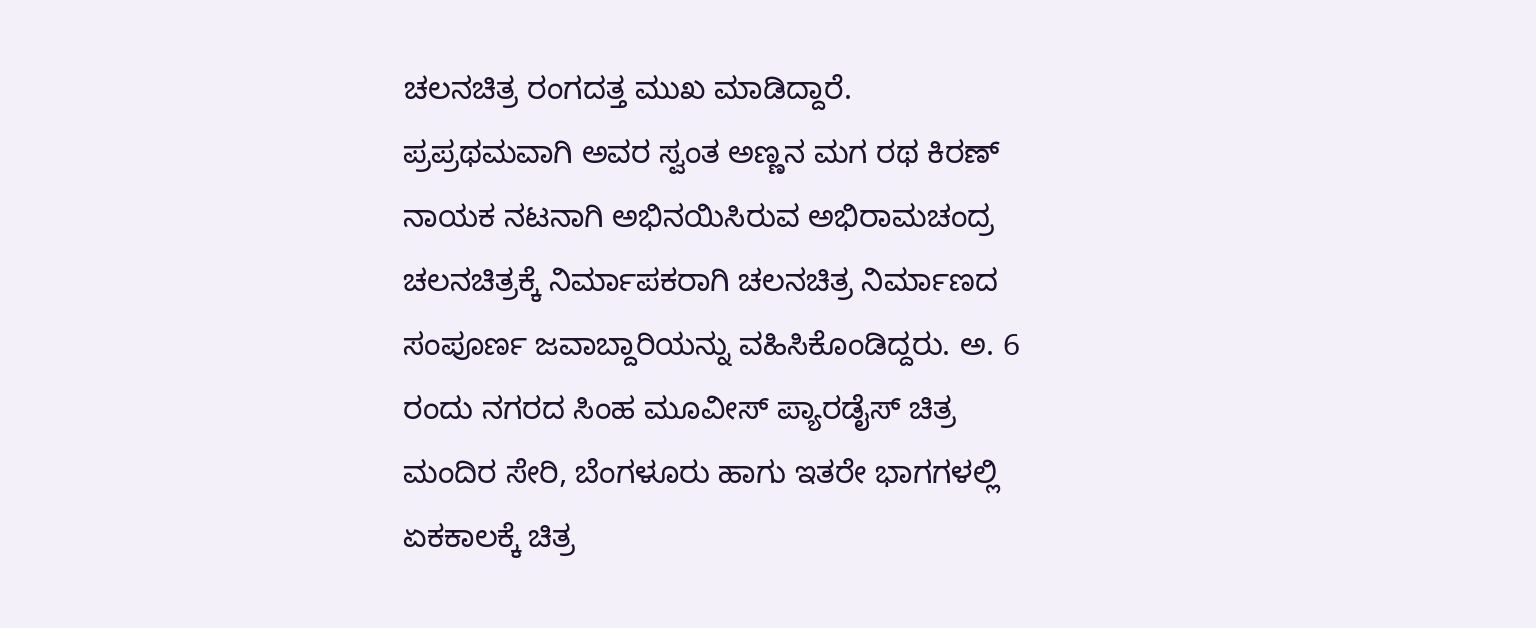ಚಲನಚಿತ್ರ ರಂಗದತ್ತ ಮುಖ ಮಾಡಿದ್ದಾರೆ.
ಪ್ರಪ್ರಥಮವಾಗಿ ಅವರ ಸ್ವಂತ ಅಣ್ಣನ ಮಗ ರಥ ಕಿರಣ್ ನಾಯಕ ನಟನಾಗಿ ಅಭಿನಯಿಸಿರುವ ಅಭಿರಾಮಚಂದ್ರ ಚಲನಚಿತ್ರಕ್ಕೆ ನಿರ್ಮಾಪಕರಾಗಿ ಚಲನಚಿತ್ರ ನಿರ್ಮಾಣದ ಸಂಪೂರ್ಣ ಜವಾಬ್ದಾರಿಯನ್ನು ವಹಿಸಿಕೊಂಡಿದ್ದರು. ಅ. 6 ರಂದು ನಗರದ ಸಿಂಹ ಮೂವೀಸ್ ಪ್ಯಾರಡೈಸ್ ಚಿತ್ರ ಮಂದಿರ ಸೇರಿ, ಬೆಂಗಳೂರು ಹಾಗು ಇತರೇ ಭಾಗಗಳಲ್ಲಿ ಏಕಕಾಲಕ್ಕೆ ಚಿತ್ರ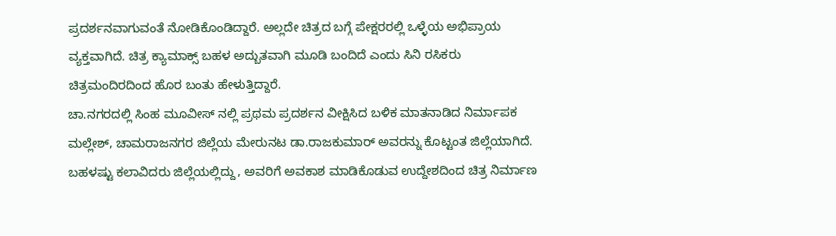ಪ್ರದರ್ಶನವಾಗುವಂತೆ ನೋಡಿಕೊಂಡಿದ್ದಾರೆ. ಅಲ್ಲದೇ ಚಿತ್ರದ ಬಗ್ಗೆ ಪೇಕ್ಷರರಲ್ಲಿ ಒಳ್ಳೆಯ ಅಭಿಪ್ರಾಯ ವ್ಯಕ್ತವಾಗಿದೆ. ಚಿತ್ರ ಕ್ಯಾಮಾಕ್ಸ್ ಬಹಳ ಅದ್ಬುತವಾಗಿ ಮೂಡಿ ಬಂದಿದೆ ಎಂದು ಸಿನಿ ರಸಿಕರು ಚಿತ್ರಮಂದಿರದಿಂದ ಹೊರ ಬಂತು ಹೇಳುತ್ತಿದ್ದಾರೆ.
ಚಾ.ನಗರದಲ್ಲಿ ಸಿಂಹ ಮೂವೀಸ್ ನಲ್ಲಿ ಪ್ರಥಮ ಪ್ರದರ್ಶನ ವೀಕ್ಷಿಸಿದ ಬಳಿಕ ಮಾತನಾಡಿದ ನಿರ್ಮಾಪಕ ಮಲ್ಲೇಶ್, ಚಾಮರಾಜನಗರ ಜಿಲ್ಲೆಯ ಮೇರುನಟ ಡಾ.ರಾಜಕುಮಾರ್ ಅವರನ್ನು ಕೊಟ್ಟಂತ ಜಿಲ್ಲೆಯಾಗಿದೆ. ಬಹಳಷ್ಟು ಕಲಾವಿದರು ಜಿಲ್ಲೆಯಲ್ಲಿದ್ದು, ಅವರಿಗೆ ಅವಕಾಶ ಮಾಡಿಕೊಡುವ ಉದ್ದೇಶದಿಂದ ಚಿತ್ರ ನಿರ್ಮಾಣ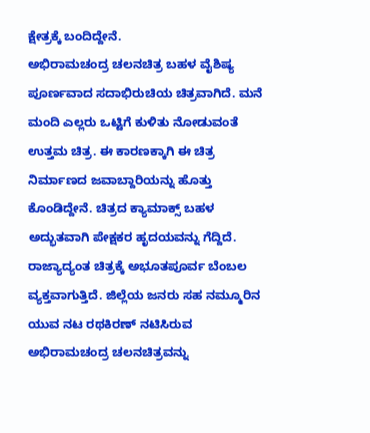ಕ್ಷೇತ್ರಕ್ಕೆ ಬಂದಿದ್ದೇನೆ.
ಅಭಿರಾಮಚಂದ್ರ ಚಲನಚಿತ್ರ ಬಹಳ ವೈಶಿಷ್ಯ ಪೂರ್ಣವಾದ ಸದಾಭಿರುಚಿಯ ಚಿತ್ರವಾಗಿದೆ. ಮನೆ ಮಂದಿ ಎಲ್ಲರು ಒಟ್ಟಿಗೆ ಕುಳಿತು ನೋಡುವಂತೆ ಉತ್ತಮ ಚಿತ್ರ. ಈ ಕಾರಣಕ್ಕಾಗಿ ಈ ಚಿತ್ರ ನಿರ್ಮಾಣದ ಜವಾಬ್ದಾರಿಯನ್ನು ಹೊತ್ತು ಕೊಂಡಿದ್ದೇನೆ. ಚಿತ್ರದ ಕ್ಯಾಮಾಕ್ಸ್ ಬಹಳ ಅದ್ಭುತವಾಗಿ ಪೇಕ್ಷಕರ ಹೃದಯವನ್ನು ಗೆದ್ದಿದೆ. ರಾಜ್ಯಾದ್ಯಂತ ಚಿತ್ರಕ್ಕೆ ಅಭೂತಪೂರ್ವ ಬೆಂಬಲ ವ್ಯಕ್ತವಾಗುತ್ತಿದೆ. ಜಿಲ್ಲೆಯ ಜನರು ಸಹ ನಮ್ಮೂರಿನ ಯುವ ನಟ ರಥಕಿರಣ್ ನಟಿಸಿರುವ ಅಭಿರಾಮಚಂದ್ರ ಚಲನಚಿತ್ರವನ್ನು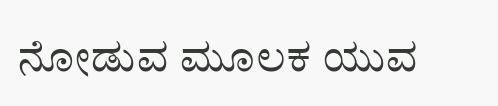ನೋಡುವ ಮೂಲಕ ಯುವ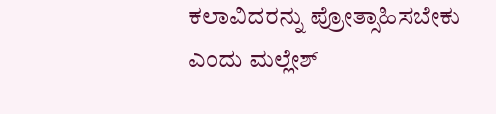ಕಲಾವಿದರನ್ನು ಪ್ರೋತ್ಸಾಹಿಸಬೇಕು ಎಂದು ಮಲ್ಲೇಶ್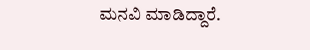ಮನವಿ ಮಾಡಿದ್ದಾರೆ.